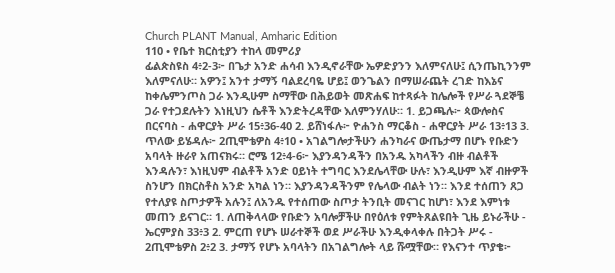Church PLANT Manual, Amharic Edition
110 • የቤተ ክርስቲያን ተከላ መምሪያ
ፊልጵስዩስ 4፥2-3፦ በጌታ አንድ ሐሳብ እንዲኖራቸው ኤዎድያንን እለምናለሁ፤ ሲንጤኪንንም እለምናለሁ። አዎን፤ አንተ ታማኝ ባልደረባዬ ሆይ፤ ወንጌልን በማሠራጨት ረገድ ከእኔና ከቀሌምንጦስ ጋራ እንዲሁም ስማቸው በሕይወት መጽሐፍ ከተጻፉት ከሌሎች የሥራ ጓደኞቼ ጋራ የተጋደሉትን እነዚህን ሴቶች እንድትረዳቸው እለምንሃለሁ። 1. ይጋጫሉ፦ ጳውሎስና በርናባስ - ሐዋርያት ሥራ 15፥36-40 2. ይሸነፋሉ፦ ዮሐንስ ማርቆስ - ሐዋርያት ሥራ 13፥13 3. ጥለው ይሄዳሉ፦ 2ጢሞቴዎስ 4፥10 • አገልግሎታችሁን ሐንካራና ውጤታማ በሆኑ የቡድን አባላት ዙራየ አጠናክሩ። ሮሜ 12፥4-6፦ እያንዳንዳችን በአንዱ አካላችን ብዙ ብልቶች እንዳሉን፣ እነዚህም ብልቶች አንድ ዐይነት ተግባር እንደሌላቸው ሁሉ፣ እንዲሁም እኛ ብዙዎች ስንሆን በክርስቶስ አንድ አካል ነን። እያንዳንዳችንም የሌላው ብልት ነን። እንደ ተሰጠን ጸጋ የተለያዩ ስጦታዎች አሉን፤ ለአንዱ የተሰጠው ስጦታ ትንቢት መናገር ከሆነ፣ እንደ እምነቱ መጠን ይናገር። 1. ለጠቅላላው የቡድን አባሎቻችሁ በየዕለቱ የምትጸልዩበት ጊዜ ይኑራችሁ - ኤርምያስ 33፥3 2. ምርጠ የሆኑ ሠራተኞች ወደ ሥራችሁ እንዲቀላቀሉ በትጋት ሥሩ - 2ጢሞቴዎስ 2፥2 3. ታማኝ የሆኑ አባላትን በአገልግሎት ላይ ሹሟቸው። የእናንተ ጥያቄ፦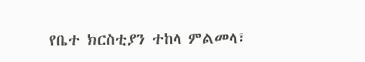የቤተ ክርስቲያን ተከላ ምልመላ፣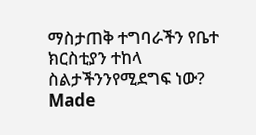ማስታጠቅ ተግባራችን የቤተ ክርስቲያን ተከላ ስልታችንንየሚደግፍ ነው?
Made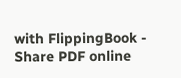with FlippingBook - Share PDF online